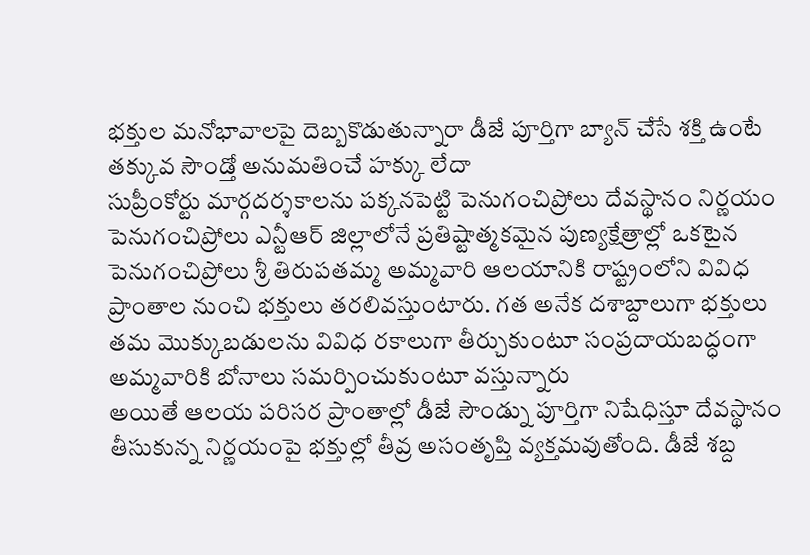భక్తుల మనోభావాలపై దెబ్బకొడుతున్నారా డీజే పూర్తిగా బ్యాన్ చేసే శక్తి ఉంటే తక్కువ సౌండ్తో అనుమతించే హక్కు లేదా
సుప్రీంకోర్టు మార్గదర్శకాలను పక్కనపెట్టి పెనుగంచిప్రోలు దేవస్థానం నిర్ణయం
పెనుగంచిప్రోలు ఎన్టీఆర్ జిల్లాలోనే ప్రతిష్టాత్మకమైన పుణ్యక్షేత్రాల్లో ఒకటైన పెనుగంచిప్రోలు శ్రీ తిరుపతమ్మ అమ్మవారి ఆలయానికి రాష్ట్రంలోని వివిధ ప్రాంతాల నుంచి భక్తులు తరలివస్తుంటారు. గత అనేక దశాబ్దాలుగా భక్తులు తమ మొక్కుబడులను వివిధ రకాలుగా తీర్చుకుంటూ సంప్రదాయబద్ధంగా అమ్మవారికి బోనాలు సమర్పించుకుంటూ వస్తున్నారు
అయితే ఆలయ పరిసర ప్రాంతాల్లో డీజే సౌండ్ను పూర్తిగా నిషేధిస్తూ దేవస్థానం తీసుకున్న నిర్ణయంపై భక్తుల్లో తీవ్ర అసంతృప్తి వ్యక్తమవుతోంది. డీజే శబ్ద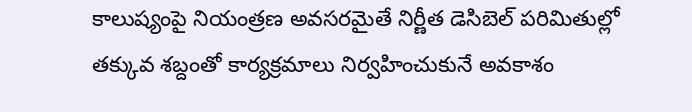కాలుష్యంపై నియంత్రణ అవసరమైతే నిర్ణీత డెసిబెల్ పరిమితుల్లో తక్కువ శబ్దంతో కార్యక్రమాలు నిర్వహించుకునే అవకాశం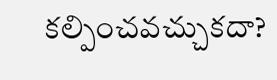కల్పించవచ్చుకదా?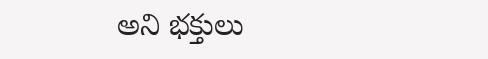అని భక్తులు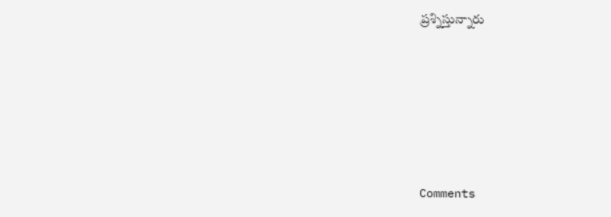ప్రశ్నిస్తున్నారు








Comments